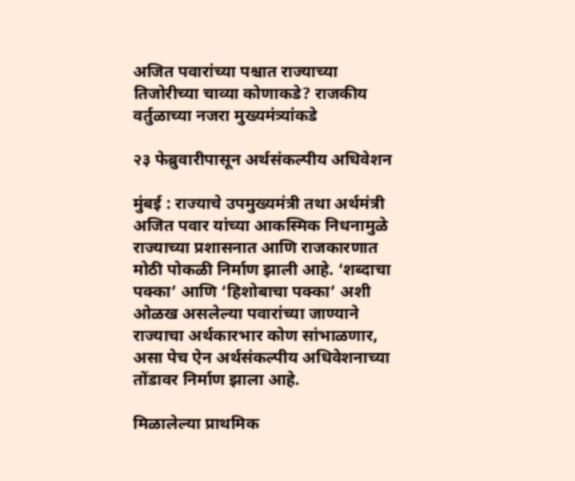अजित पवारांच्या पश्चात राज्याच्या तिजोरीच्या चाव्या कोणाकडे? राजकीय वर्तुळाच्या नजरा मुख्यमंत्र्यांकडे

२३ फेब्रुवारीपासून अर्थसंकल्पीय अधिवेशन

मुंबई : राज्याचे उपमुख्यमंत्री तथा अर्थमंत्री अजित पवार यांच्या आकस्मिक निधनामुळे राज्याच्या प्रशासनात आणि राजकारणात मोठी पोकळी निर्माण झाली आहे. ‘शब्दाचा पक्का’ आणि ‘हिशोबाचा पक्का’ अशी ओळख असलेल्या पवारांच्या जाण्याने राज्याचा अर्थकारभार कोण सांभाळणार, असा पेच ऐन अर्थसंकल्पीय अधिवेशनाच्या तोंडावर निर्माण झाला आहे.

मिळालेल्या प्राथमिक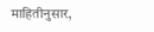माहितीनुसार,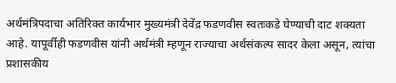अर्थमंत्रिपदाचा अतिरिक्त कार्यभार मुख्यमंत्री देवेंद्र फडणवीस स्वतःकडे घेण्याची दाट शक्यता आहे. यापूर्वीही फडणवीस यांनी अर्थमंत्री म्हणून राज्याचा अर्थसंकल्प सादर केला असून, त्यांचा प्रशासकीय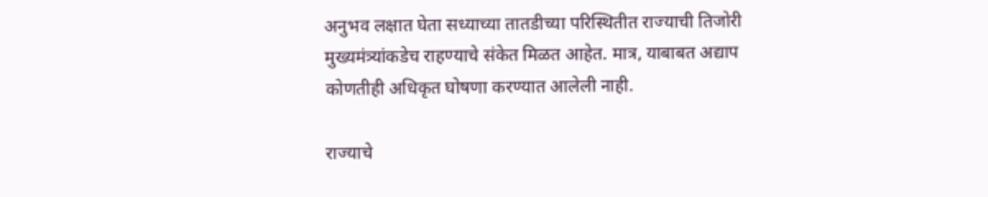अनुभव लक्षात घेता सध्याच्या तातडीच्या परिस्थितीत राज्याची तिजोरी मुख्यमंत्र्यांकडेच राहण्याचे संकेत मिळत आहेत. मात्र, याबाबत अद्याप कोणतीही अधिकृत घोषणा करण्यात आलेली नाही.

राज्याचे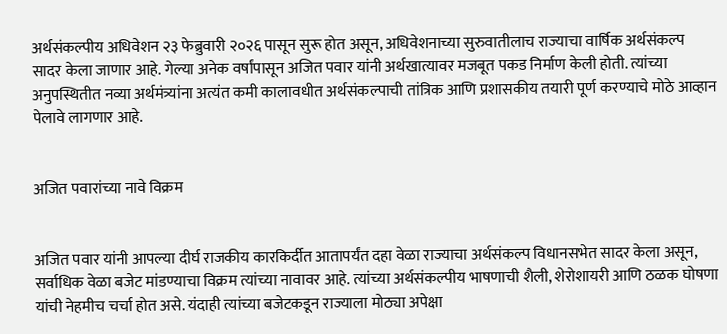अर्थसंकल्पीय अधिवेशन २३ फेब्रुवारी २०२६ पासून सुरू होत असून, अधिवेशनाच्या सुरुवातीलाच राज्याचा वार्षिक अर्थसंकल्प सादर केला जाणार आहे. गेल्या अनेक वर्षांपासून अजित पवार यांनी अर्थखात्यावर मजबूत पकड निर्माण केली होती. त्यांच्या अनुपस्थितीत नव्या अर्थमंत्र्यांना अत्यंत कमी कालावधीत अर्थसंकल्पाची तांत्रिक आणि प्रशासकीय तयारी पूर्ण करण्याचे मोठे आव्हान पेलावे लागणार आहे.


अजित पवारांच्या नावे विक्रम


अजित पवार यांनी आपल्या दीर्घ राजकीय कारकिर्दीत आतापर्यंत दहा वेळा राज्याचा अर्थसंकल्प विधानसभेत सादर केला असून, सर्वाधिक वेळा बजेट मांडण्याचा विक्रम त्यांच्या नावावर आहे. त्यांच्या अर्थसंकल्पीय भाषणाची शैली, शेरोशायरी आणि ठळक घोषणा यांची नेहमीच चर्चा होत असे. यंदाही त्यांच्या बजेटकडून राज्याला मोठ्या अपेक्षा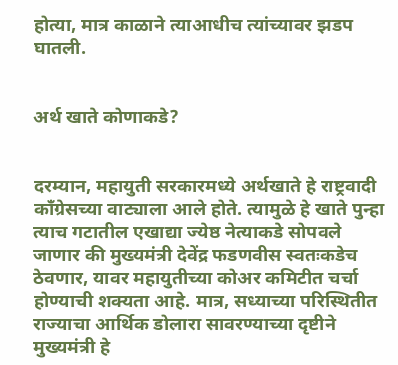होत्या, मात्र काळाने त्याआधीच त्यांच्यावर झडप घातली.


अर्थ खाते कोणाकडे?


दरम्यान, महायुती सरकारमध्ये अर्थखाते हे राष्ट्रवादी काँग्रेसच्या वाट्याला आले होते. त्यामुळे हे खाते पुन्हा त्याच गटातील एखाद्या ज्येष्ठ नेत्याकडे सोपवले जाणार की मुख्यमंत्री देवेंद्र फडणवीस स्वतःकडेच ठेवणार, यावर महायुतीच्या कोअर कमिटीत चर्चा होण्याची शक्यता आहे. मात्र, सध्याच्या परिस्थितीत राज्याचा आर्थिक डोलारा सावरण्याच्या दृष्टीने मुख्यमंत्री हे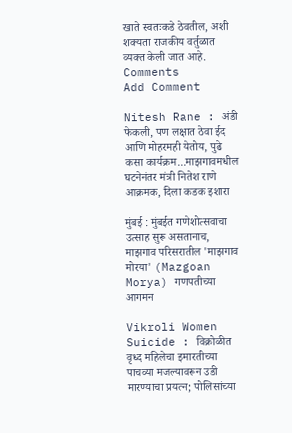खाते स्वतःकडे ठेवतील, अशी शक्यता राजकीय वर्तुळात व्यक्त केली जात आहे.
Comments
Add Comment

Nitesh Rane : अंडी फेकली, पण लक्षात ठेवा ईद आणि मोहरमही येतोय, पुढे कसा कार्यक्रम...माझगावमधील घटनेनंतर मंत्री नितेश राणे आक्रमक, दिला कडक इशारा

मुंबई : मुंबईत गणेशोत्सवाचा उत्साह सुरू असतानाच, माझगाव परिसरातील 'माझगाव मोरया' (Mazgoan Morya) गणपतीच्या आगमन

Vikroli Women Suicide : विक्रोळीत वृध्द महिलेचा इमारतीच्या पाचव्या मजल्यावरून उडी मारण्याचा प्रयत्न; पोलिसांच्या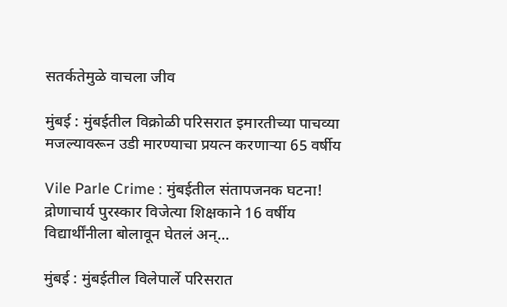सतर्कतेमुळे वाचला जीव

मुंबई : मुंबईतील विक्रोळी परिसरात इमारतीच्या पाचव्या मजल्यावरून उडी मारण्याचा प्रयत्न करणाऱ्या 65 वर्षीय

Vile Parle Crime : मुंबईतील संतापजनक घटना! द्रोणाचार्य पुरस्कार विजेत्या शिक्षकाने 16 वर्षीय विद्यार्थींनीला बोलावून घेतलं अन्...

मुंबई : मुंबईतील विलेपार्ले परिसरात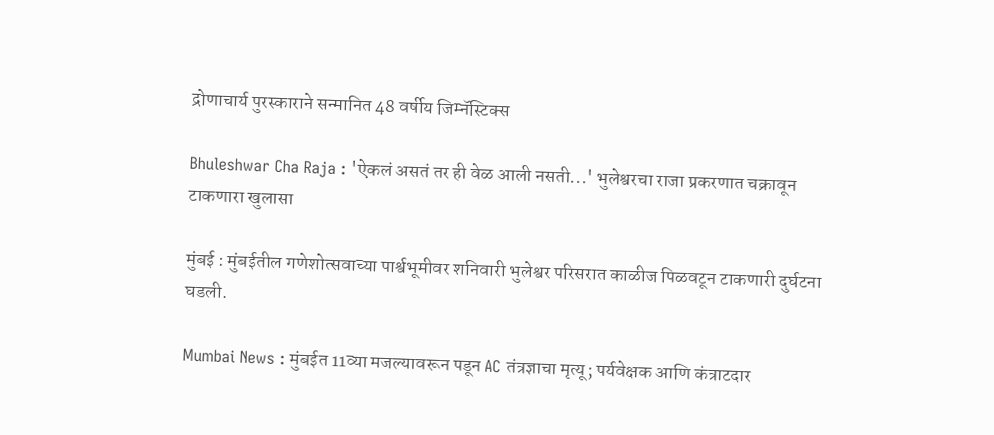द्रोणाचार्य पुरस्काराने सन्मानित 48 वर्षीय जिम्नॅस्टिक्स

Bhuleshwar Cha Raja : 'ऐकलं असतं तर ही वेळ आली नसती...' भुलेश्वरचा राजा प्रकरणात चक्रावून टाकणारा खुलासा

मुंबई : मुंबईतील गणेशोत्सवाच्या पार्श्वभूमीवर शनिवारी भुलेश्वर परिसरात काळीज पिळवटून टाकणारी दुर्घटना घडली.

Mumbai News : मुंबईत 11व्या मजल्यावरून पडून AC तंत्रज्ञाचा मृत्यू; पर्यवेक्षक आणि कंत्राटदार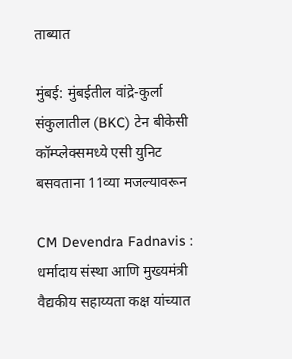ताब्यात

मुंबई: मुंबईतील वांद्रे-कुर्ला संकुलातील (BKC) टेन बीकेसी कॉम्प्लेक्समध्ये एसी युनिट बसवताना 11व्या मजल्यावरून

CM Devendra Fadnavis : धर्मादाय संस्था आणि मुख्यमंत्री वैद्यकीय सहाय्यता कक्ष यांच्यात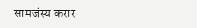सामजंस्य करार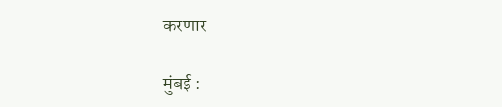करणार

मुंबई :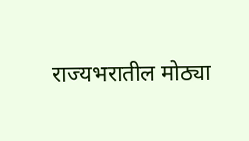राज्यभरातील मोठ्या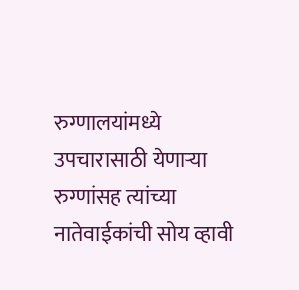रुग्णालयांमध्ये उपचारासाठी येणाऱ्या रुग्णांसह त्यांच्या नातेवाईकांची सोय व्हावी